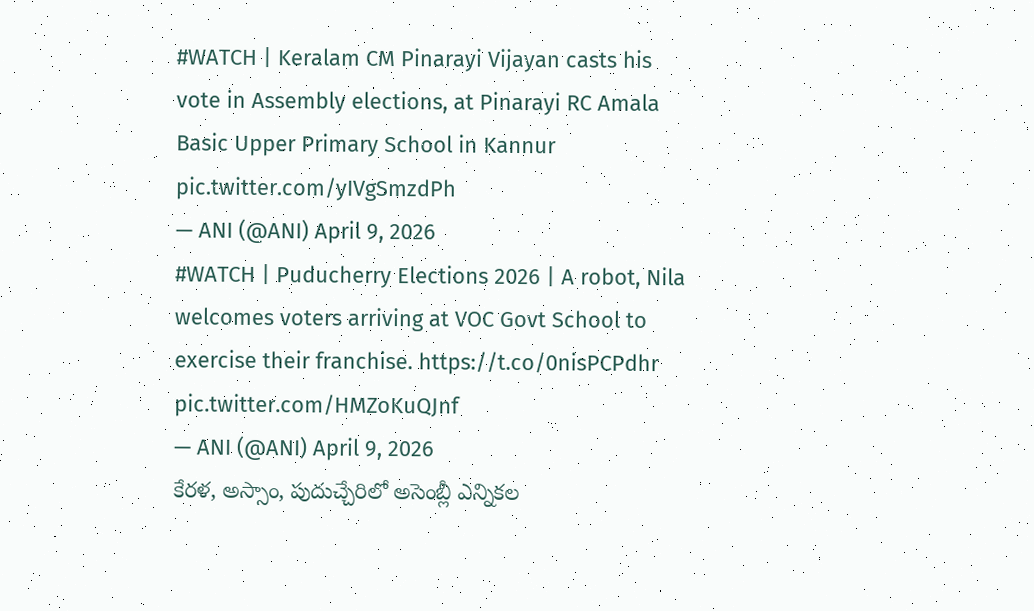#WATCH | Keralam CM Pinarayi Vijayan casts his vote in Assembly elections, at Pinarayi RC Amala Basic Upper Primary School in Kannur pic.twitter.com/yIVgSmzdPh
— ANI (@ANI) April 9, 2026
#WATCH | Puducherry Elections 2026 | A robot, Nila welcomes voters arriving at VOC Govt School to exercise their franchise. https://t.co/0nisPCPdhr pic.twitter.com/HMZoKuQJnf
— ANI (@ANI) April 9, 2026
కేరళ, అస్సాం, పుదుచ్చేరిలో అసెంబ్లీ ఎన్నికల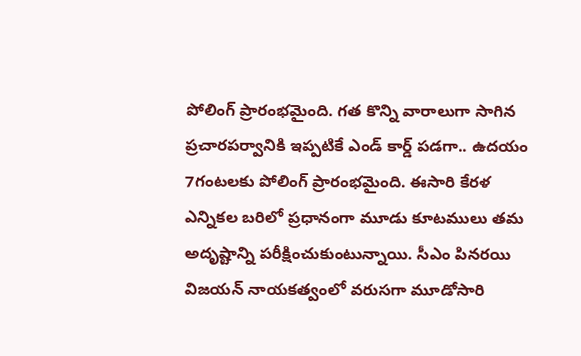పోలింగ్ ప్రారంభమైంది. గత కొన్ని వారాలుగా సాగిన ప్రచారపర్వానికి ఇప్పటికే ఎండ్ కార్డ్ పడగా.. ఉదయం 7గంటలకు పోలింగ్ ప్రారంభమైంది. ఈసారి కేరళ ఎన్నికల బరిలో ప్రధానంగా మూడు కూటములు తమ అదృష్టాన్ని పరీక్షించుకుంటున్నాయి. సీఎం పినరయి విజయన్ నాయకత్వంలో వరుసగా మూడోసారి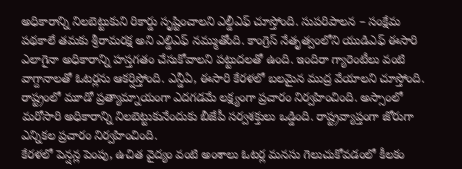అధికారాన్ని నిలబెట్టుకుని రికార్డు సృష్టించాలని ఎల్డీఎఫ్ చూస్తోంది. సుపరిపాలన – సంక్షేమ పథకాలే తమకు శ్రీరామరక్ష అని ఎల్డిఎఫ్ నమ్ముతోంది. కాంగ్రెస్ నేతృత్వంలోని యుడిఎఫ్ ఈసారి ఎలాగైనా అధికారాన్ని హస్తగతం చేసుకోవాలని పట్టుదలతో ఉంది. ఇందిరా గ్యారెంటీలు వంటి వాగ్దానాలతో ఓటర్లను ఆకర్షిస్తోంది. ఎన్డీఏ, ఈసారి కేరళలో బలమైన ముద్ర వేయాలని చూస్తోంది. రాష్ట్రంలో మూడో ప్రత్యామ్నాయంగా ఎదగడమే లక్ష్యంగా ప్రచారం నిర్వహించింది. అస్సాంలో మరోసారి అధికారాన్ని నిలబెట్టుకునేందుకు బీజేపీ సర్వశక్తులు ఒడ్డింది. రాష్ట్రవ్యాప్తంగా జోరుగా ఎన్నికల ప్రచారం నిర్వహించింది.
కేరళలో పెన్షన్ల పెంపు, ఉచిత వైద్యం వంటి అంశాలు ఓటర్ల మనసు గెలుచుకోవడంలో కీలకం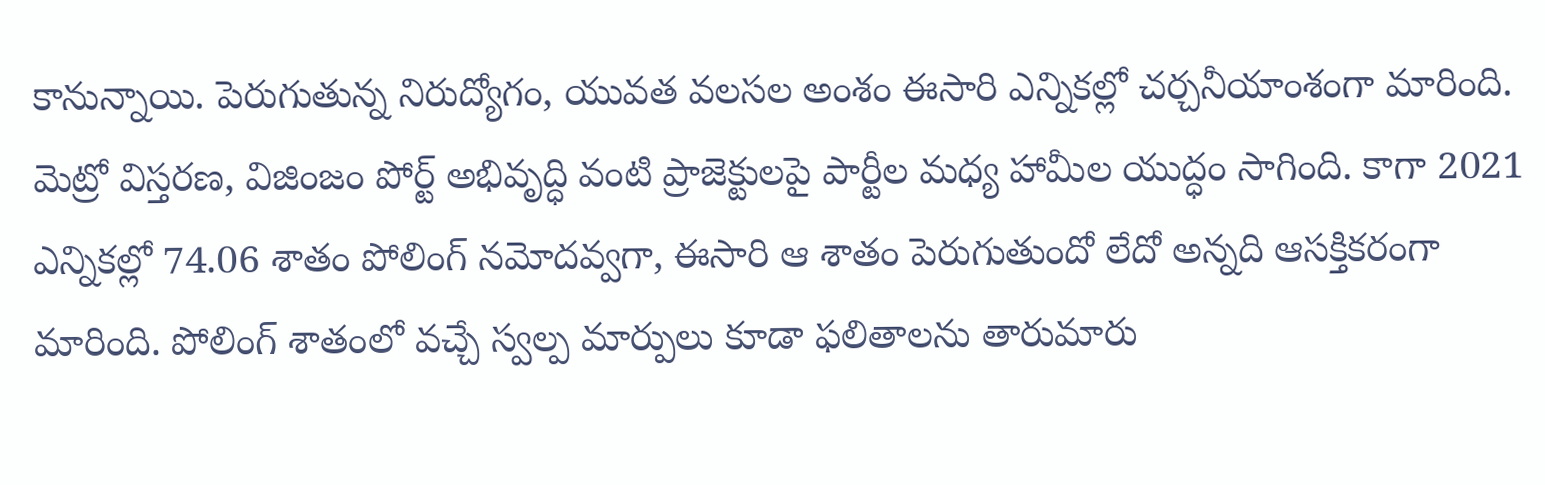కానున్నాయి. పెరుగుతున్న నిరుద్యోగం, యువత వలసల అంశం ఈసారి ఎన్నికల్లో చర్చనీయాంశంగా మారింది. మెట్రో విస్తరణ, విజింజం పోర్ట్ అభివృద్ధి వంటి ప్రాజెక్టులపై పార్టీల మధ్య హామీల యుద్ధం సాగింది. కాగా 2021 ఎన్నికల్లో 74.06 శాతం పోలింగ్ నమోదవ్వగా, ఈసారి ఆ శాతం పెరుగుతుందో లేదో అన్నది ఆసక్తికరంగా మారింది. పోలింగ్ శాతంలో వచ్చే స్వల్ప మార్పులు కూడా ఫలితాలను తారుమారు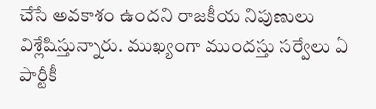చేసే అవకాశం ఉందని రాజకీయ నిపుణులు విశ్లేషిస్తున్నారు. ముఖ్యంగా ముందస్తు సర్వేలు ఏ పార్టీకీ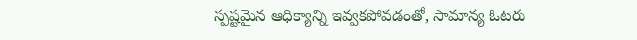స్పష్టమైన ఆధిక్యాన్ని ఇవ్వకపోవడంతో, సామాన్య ఓటరు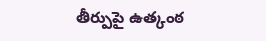తీర్పుపై ఉత్కంఠ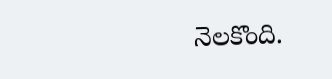నెలకొంది.